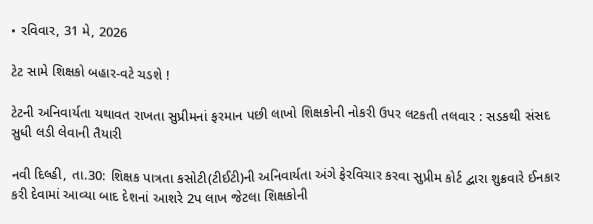• રવિવાર, 31 મે, 2026

ટેટ સામે શિક્ષકો બહાર-વટે ચડશે !

ટેટની અનિવાર્યતા યથાવત રાખતા સુપ્રીમનાં ફરમાન પછી લાખો શિક્ષકોની નોકરી ઉપર લટકતી તલવાર : સડકથી સંસદ સુધી લડી લેવાની તૈયારી

નવી દિલ્હી, તા.30: શિક્ષક પાત્રતા કસોટી(ટીઈટી)ની અનિવાર્યતા અંગે ફેરવિચાર કરવા સુપ્રીમ કોર્ટ દ્વારા શુક્રવારે ઈનકાર કરી દેવામાં આવ્યા બાદ દેશનાં આશરે 2પ લાખ જેટલા શિક્ષકોની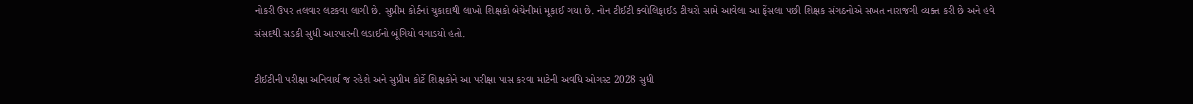નોકરી ઉપર તલવાર લટકવા લાગી છે. સુપ્રીમ કોર્ટનાં ચુકાદાથી લાખો શિક્ષકો બેચેનીમાં મૂકાઈ ગયા છે. નોન ટીઈટી ક્વોલિફાઈડ ટીચરો સામે આવેલા આ ફેંસલા પછી શિક્ષક સંગઠનોએ સખત નારાજગી વ્યક્ત કરી છે અને હવે સંસદથી સડકી સુધી આરપારની લડાઈનો બૂંગિયો વગાડયો હતો.

ટીઈટીની પરીક્ષા અનિવાર્ય જ રહેશે અને સુપ્રીમ કોર્ટે શિક્ષકોને આ પરીક્ષા પાસ કરવા માટેની અવધિ ઓગસ્ટ 2028 સુધી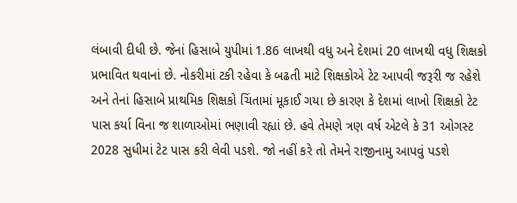લંબાવી દીધી છે. જેનાં હિસાબે યુપીમાં 1.86 લાખથી વધુ અને દેશમાં 20 લાખથી વધુ શિક્ષકો પ્રભાવિત થવાનાં છે. નોકરીમાં ટકી રહેવા કે બઢતી માટે શિક્ષકોએ ટેટ આપવી જરૂરી જ રહેશે અને તેનાં હિસાબે પ્રાથમિક શિક્ષકો ચિંતામાં મૂકાઈ ગયા છે કારણ કે દેશમાં લાખો શિક્ષકો ટેટ પાસ કર્યા વિના જ શાળાઓમાં ભણાવી રહ્યાં છે. હવે તેમણે ત્રણ વર્ષ એટલે કે 31 ઓગસ્ટ 2028 સુધીમાં ટેટ પાસ કરી લેવી પડશે. જો નહીં કરે તો તેમને રાજીનામુ આપવું પડશે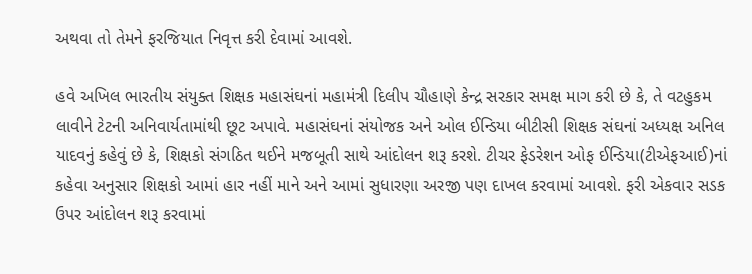અથવા તો તેમને ફરજિયાત નિવૃત્ત કરી દેવામાં આવશે.

હવે અખિલ ભારતીય સંયુક્ત શિક્ષક મહાસંઘનાં મહામંત્રી દિલીપ ચૌહાણે કેન્દ્ર સરકાર સમક્ષ માગ કરી છે કે, તે વટહુકમ લાવીને ટેટની અનિવાર્યતામાંથી છૂટ અપાવે. મહાસંઘનાં સંયોજક અને ઓલ ઈન્ડિયા બીટીસી શિક્ષક સંઘનાં અધ્યક્ષ અનિલ યાદવનું કહેવું છે કે, શિક્ષકો સંગઠિત થઈને મજબૂતી સાથે આંદોલન શરૂ કરશે. ટીચર ફેડરેશન ઓફ ઈન્ડિયા(ટીએફઆઈ)નાં કહેવા અનુસાર શિક્ષકો આમાં હાર નહીં માને અને આમાં સુધારણા અરજી પણ દાખલ કરવામાં આવશે. ફરી એકવાર સડક ઉપર આંદોલન શરૂ કરવામાં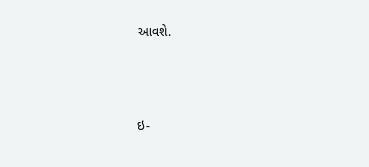આવશે.



ઇ-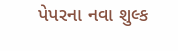પેપરના નવા શુલ્ક